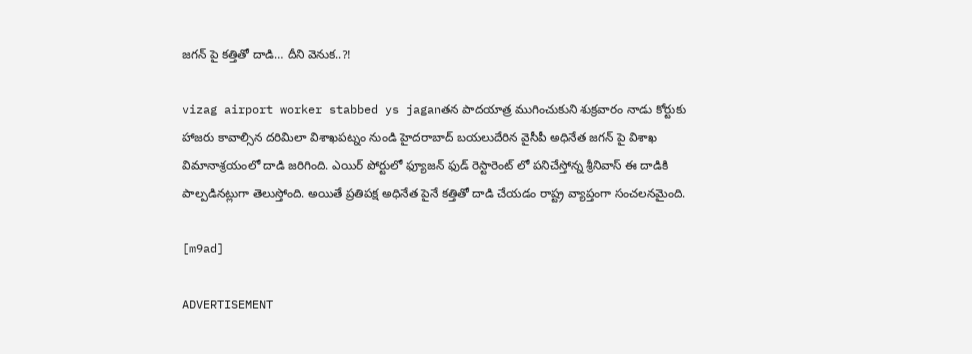జగన్ పై కత్తితో దాడి… దీని వెనుక..?!

vizag airport worker stabbed ys jaganతన పాదయాత్ర ముగించుకుని శుక్రవారం నాడు కోర్టుకు హాజరు కావాల్సిన దరిమిలా విశాఖపట్నం నుండి హైదరాబాద్ బయలుదేరిన వైసీపీ అధినేత జగన్ పై విశాఖ విమానాశ్రయంలో దాడి జరిగింది. ఎయిర్ పోర్టులో ఫ్యూజన్ ఫుడ్ రెస్టారెంట్ లో పనిచేస్తోన్న శ్రీనివాస్ ఈ దాడికి పాల్పడినట్లుగా తెలుస్తోంది. అయితే ప్రతిపక్ష అధినేత పైనే కత్తితో దాడి చేయడం రాష్ట్ర వ్యాప్తంగా సంచలనమైంది.

[m9ad]

ADVERTISEMENT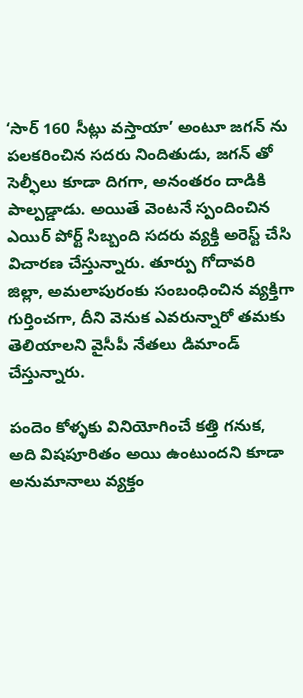‘సార్ 160 సీట్లు వస్తాయా’ అంటూ జగన్ ను పలకరించిన సదరు నిందితుడు, జగన్ తో సెల్ఫీలు కూడా దిగగా, అనంతరం దాడికి పాల్పడ్డాడు. అయితే వెంటనే స్పందించిన ఎయిర్ పోర్ట్ సిబ్బంది సదరు వ్యక్తి అరెస్ట్ చేసి విచారణ చేస్తున్నారు. తూర్పు గోదావరి జిల్లా, అమలాపురంకు సంబంధించిన వ్యక్తిగా గుర్తించగా, దీని వెనుక ఎవరున్నారో తమకు తెలియాలని వైసీపీ నేతలు డిమాండ్ చేస్తున్నారు.

పందెం కోళ్ళకు వినియోగించే కత్తి గనుక, అది విషపూరితం అయి ఉంటుందని కూడా అనుమానాలు వ్యక్తం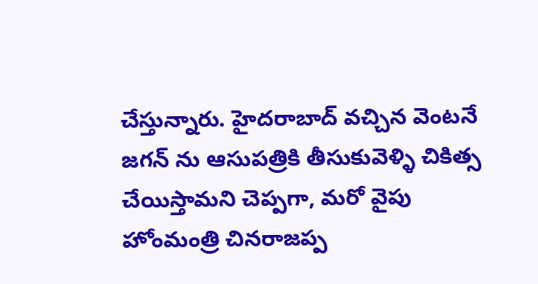చేస్తున్నారు. హైదరాబాద్ వచ్చిన వెంటనే జగన్ ను ఆసుపత్రికి తీసుకువెళ్ళి చికిత్స చేయిస్తామని చెప్పగా, మరో వైపు హోంమంత్రి చినరాజప్ప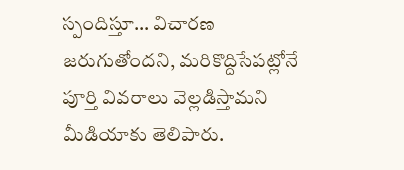స్పందిస్తూ… విచారణ జరుగుతోందని, మరికొద్దిసేపట్లోనే పూర్తి వివరాలు వెల్లడిస్తామని మీడియాకు తెలిపారు.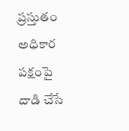ప్రస్తుతం అధికార పక్షంపై దాడి చేసే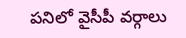పనిలో వైసీపీ వర్గాలు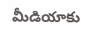మీడియాకు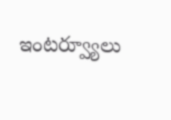ఇంటర్వ్యూలు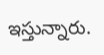ఇస్తున్నారు.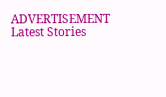ADVERTISEMENT
Latest Stories